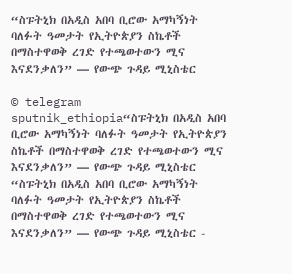“ስፑትኒክ በአዲስ አበባ ቢሮው አማካኝነት ባለፉት ዓመታት የኢትዮጵያን ስኬቶች በማስተዋወቅ ረገድ የተጫወተውን ሚና እናደንቃለን” — የውጭ ጉዳይ ሚኒስቴር

© telegram sputnik_ethiopia“ስፑትኒክ በአዲስ አበባ ቢሮው አማካኝነት ባለፉት ዓመታት የኢትዮጵያን ስኬቶች በማስተዋወቅ ረገድ የተጫወተውን ሚና እናደንቃለን” — የውጭ ጉዳይ ሚኒስቴር
“ስፑትኒክ በአዲስ አበባ ቢሮው አማካኝነት ባለፉት ዓመታት የኢትዮጵያን ስኬቶች በማስተዋወቅ ረገድ የተጫወተውን ሚና እናደንቃለን” — የውጭ ጉዳይ ሚኒስቴር -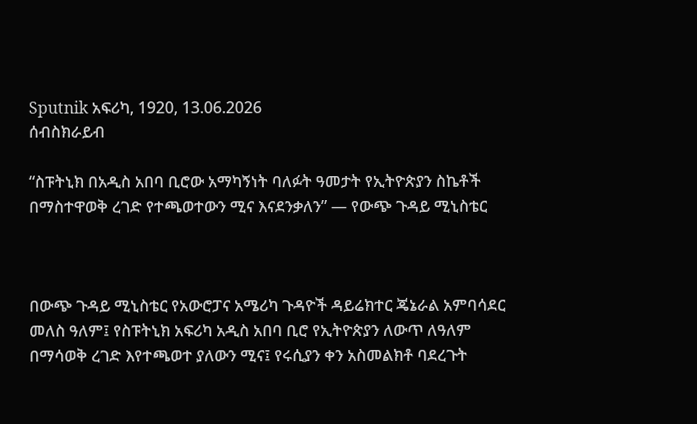Sputnik አፍሪካ, 1920, 13.06.2026
ሰብስክራይብ

“ስፑትኒክ በአዲስ አበባ ቢሮው አማካኝነት ባለፉት ዓመታት የኢትዮጵያን ስኬቶች በማስተዋወቅ ረገድ የተጫወተውን ሚና እናደንቃለን” — የውጭ ጉዳይ ሚኒስቴር



በውጭ ጉዳይ ሚኒስቴር የአውሮፓና አሜሪካ ጉዳዮች ዳይሬክተር ጄኔራል አምባሳደር መለስ ዓለም፤ የስፑትኒክ አፍሪካ አዲስ አበባ ቢሮ የኢትዮጵያን ለውጥ ለዓለም በማሳወቅ ረገድ እየተጫወተ ያለውን ሚና፤ የሩሲያን ቀን አስመልክቶ ባደረጉት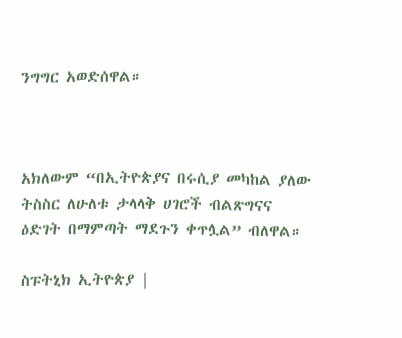ንግግር አወድሰዋል።



አክለውም “በኢትዮጵያና በሩሲያ መካከል ያለው ትስስር ለሁለቱ ታላላቅ ሀገሮች ብልጽግናና ዕድገት በማምጣት ማደጉን ቀጥሏል” ብለዋል።

ስፑትኒክ ኢትዮጵያ |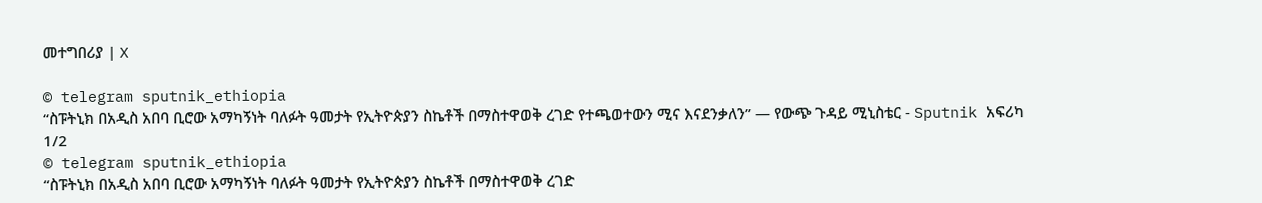መተግበሪያ | X

© telegram sputnik_ethiopia
“ስፑትኒክ በአዲስ አበባ ቢሮው አማካኝነት ባለፉት ዓመታት የኢትዮጵያን ስኬቶች በማስተዋወቅ ረገድ የተጫወተውን ሚና እናደንቃለን” — የውጭ ጉዳይ ሚኒስቴር - Sputnik አፍሪካ
1/2
© telegram sputnik_ethiopia
“ስፑትኒክ በአዲስ አበባ ቢሮው አማካኝነት ባለፉት ዓመታት የኢትዮጵያን ስኬቶች በማስተዋወቅ ረገድ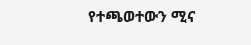የተጫወተውን ሚና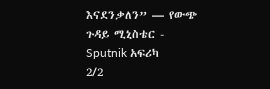እናደንቃለን” — የውጭ ጉዳይ ሚኒስቴር - Sputnik አፍሪካ
2/2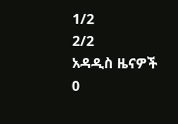1/2
2/2
አዳዲስ ዜናዎች
0